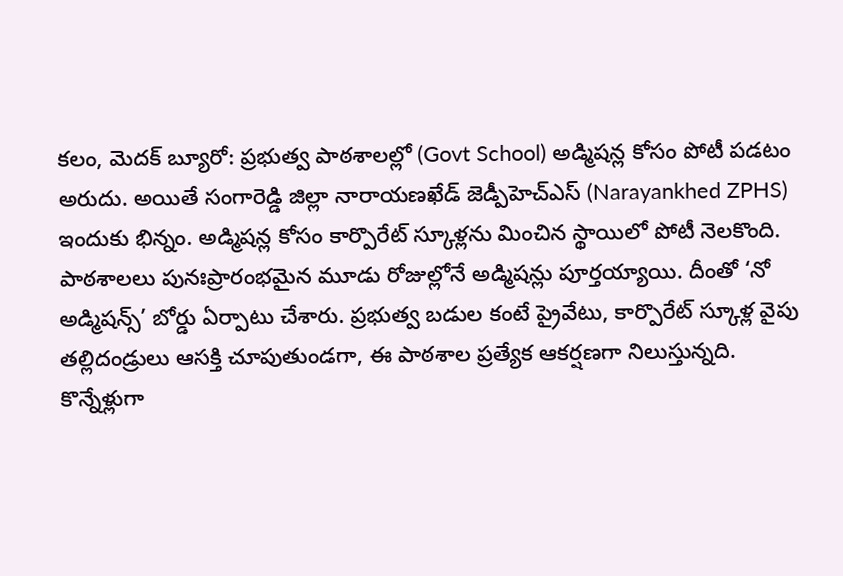కలం, మెదక్ బ్యూరో: ప్రభుత్వ పాఠశాలల్లో (Govt School) అడ్మిషన్ల కోసం పోటీ పడటం అరుదు. అయితే సంగారెడ్డి జిల్లా నారాయణఖేడ్ జెడ్పీహెచ్ఎస్ (Narayankhed ZPHS) ఇందుకు భిన్నం. అడ్మిషన్ల కోసం కార్పొరేట్ స్కూళ్లను మించిన స్థాయిలో పోటీ నెలకొంది. పాఠశాలలు పునఃప్రారంభమైన మూడు రోజుల్లోనే అడ్మిషన్లు పూర్తయ్యాయి. దీంతో ‘నో అడ్మిషన్స్’ బోర్డు ఏర్పాటు చేశారు. ప్రభుత్వ బడుల కంటే ప్రైవేటు, కార్పొరేట్ స్కూళ్ల వైపు తల్లిదండ్రులు ఆసక్తి చూపుతుండగా, ఈ పాఠశాల ప్రత్యేక ఆకర్షణగా నిలుస్తున్నది.
కొన్నేళ్లుగా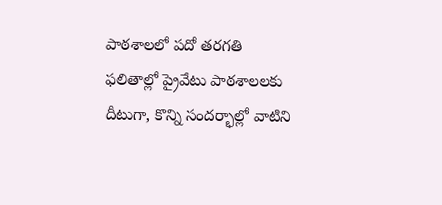పాఠశాలలో పదో తరగతి ఫలితాల్లో ప్రైవేటు పాఠశాలలకు దీటుగా, కొన్ని సందర్భాల్లో వాటిని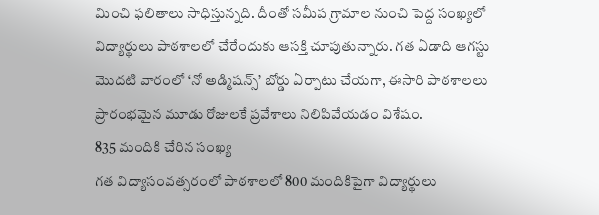మించి ఫలితాలు సాధిస్తున్నది. దీంతో సమీప గ్రామాల నుంచి పెద్ద సంఖ్యలో విద్యార్థులు పాఠశాలలో చేరేందుకు ఆసక్తి చూపుతున్నారు. గత ఏడాది ఆగస్టు మొదటి వారంలో ‘నో అడ్మిషన్స్’ బోర్డు ఏర్పాటు చేయగా, ఈసారి పాఠశాలలు ప్రారంభమైన మూడు రోజులకే ప్రవేశాలు నిలిపివేయడం విశేషం.
835 మందికి చేరిన సంఖ్య
గత విద్యాసంవత్సరంలో పాఠశాలలో 800 మందికిపైగా విద్యార్థులు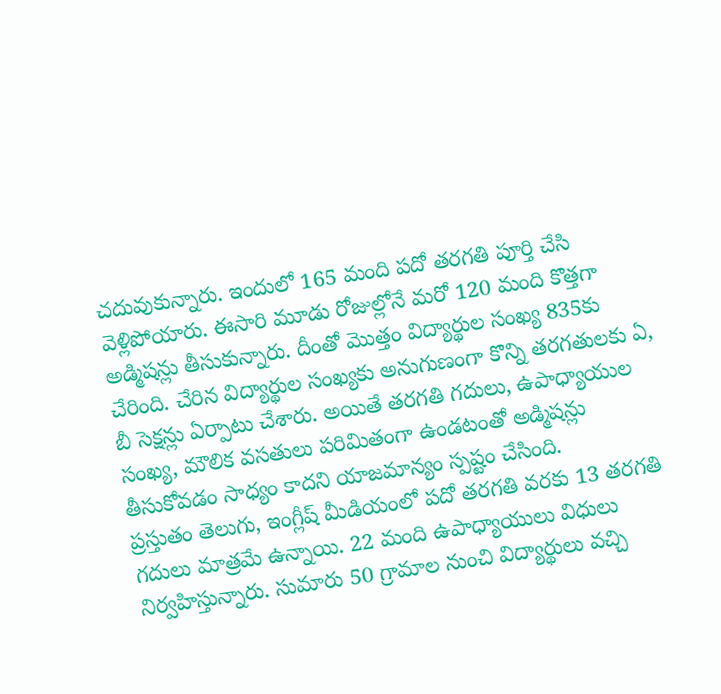చదువుకున్నారు. ఇందులో 165 మంది పదో తరగతి పూర్తి చేసి వెళ్లిపోయారు. ఈసారి మూడు రోజుల్లోనే మరో 120 మంది కొత్తగా అడ్మిషన్లు తీసుకున్నారు. దీంతో మొత్తం విద్యార్థుల సంఖ్య 835కు చేరింది. చేరిన విద్యార్థుల సంఖ్యకు అనుగుణంగా కొన్ని తరగతులకు ఏ, బీ సెక్షన్లు ఏర్పాటు చేశారు. అయితే తరగతి గదులు, ఉపాధ్యాయుల సంఖ్య, మౌలిక వసతులు పరిమితంగా ఉండటంతో అడ్మిషన్లు తీసుకోవడం సాధ్యం కాదని యాజమాన్యం స్పష్టం చేసింది.
ప్రస్తుతం తెలుగు, ఇంగ్లీష్ మీడియంలో పదో తరగతి వరకు 13 తరగతి గదులు మాత్రమే ఉన్నాయి. 22 మంది ఉపాధ్యాయులు విధులు నిర్వహిస్తున్నారు. సుమారు 50 గ్రామాల నుంచి విద్యార్థులు వచ్చి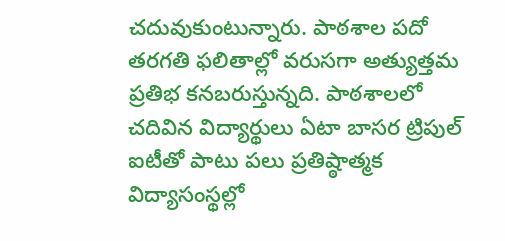చదువుకుంటున్నారు. పాఠశాల పదో తరగతి ఫలితాల్లో వరుసగా అత్యుత్తమ ప్రతిభ కనబరుస్తున్నది. పాఠశాలలో చదివిన విద్యార్థులు ఏటా బాసర ట్రిపుల్ ఐటీతో పాటు పలు ప్రతిష్ఠాత్మక విద్యాసంస్థల్లో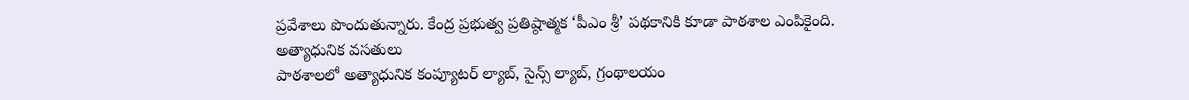ప్రవేశాలు పొందుతున్నారు. కేంద్ర ప్రభుత్వ ప్రతిష్ఠాత్మక ‘పీఎం శ్రీ’ పథకానికి కూడా పాఠశాల ఎంపికైంది.
అత్యాధునిక వసతులు
పాఠశాలలో అత్యాధునిక కంప్యూటర్ ల్యాబ్, సైన్స్ ల్యాబ్, గ్రంథాలయం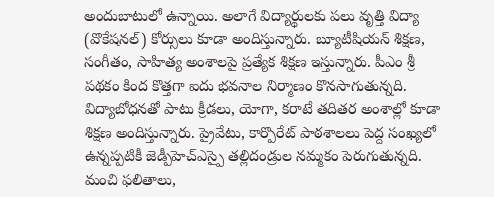అందుబాటులో ఉన్నాయి. అలాగే విద్యార్థులకు పలు వృత్తి విద్యా (వొకేషనల్) కోర్సులు కూడా అందిస్తున్నారు. బ్యూటీషియన్ శిక్షణ, సంగీతం, సాహిత్య అంశాలపై ప్రత్యేక శిక్షణ ఇస్తున్నారు. పీఎం శ్రీ పథకం కింద కొత్తగా ఐదు భవనాల నిర్మాణం కొనసాగుతున్నది. విద్యాబోధనతో పాటు క్రీడలు, యోగా, కరాటే తదితర అంశాల్లో కూడా శిక్షణ అందిస్తున్నారు. ప్రైవేటు, కార్పొరేట్ పాఠశాలలు పెద్ద సంఖ్యలో ఉన్నప్పటికీ జెడ్పీహెచ్ఎస్పై తల్లిదండ్రుల నమ్మకం పెరుగుతున్నది.
మంచి ఫలితాలు,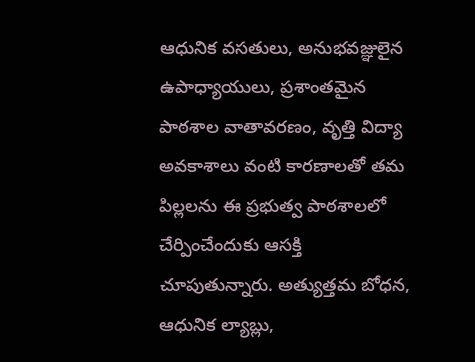ఆధునిక వసతులు, అనుభవజ్ఞులైన ఉపాధ్యాయులు, ప్రశాంతమైన పాఠశాల వాతావరణం, వృత్తి విద్యా అవకాశాలు వంటి కారణాలతో తమ పిల్లలను ఈ ప్రభుత్వ పాఠశాలలో చేర్పించేందుకు ఆసక్తి చూపుతున్నారు. అత్యుత్తమ బోధన, ఆధునిక ల్యాబ్లు,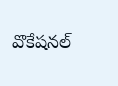వొకేషనల్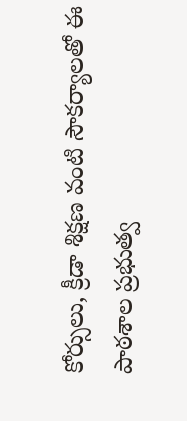కోర్సులు, క్రీడా శిక్షణ వంటి సౌకర్యాలతో ఈ పాఠశాల ప్రభుత్వ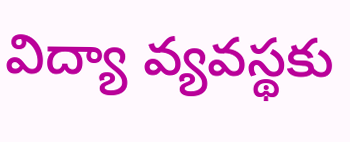విద్యా వ్యవస్థకు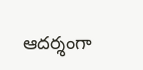ఆదర్శంగా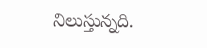నిలుస్తున్నది.